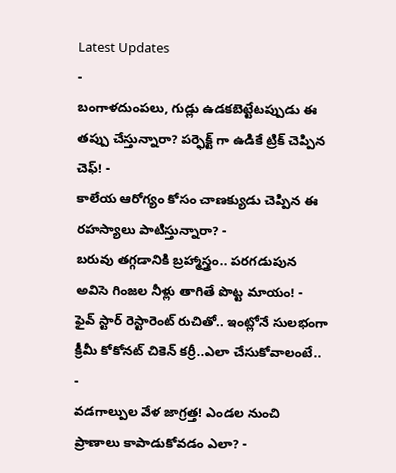Latest Updates
-
బంగాళదుంపలు, గుడ్లు ఉడకబెట్టేటప్పుడు ఈ తప్పు చేస్తున్నారా? పర్ఫెక్ట్ గా ఉడికే ట్రిక్ చెప్పిన చెఫ్! -
కాలేయ ఆరోగ్యం కోసం చాణక్యుడు చెప్పిన ఈ రహస్యాలు పాటిస్తున్నారా? -
బరువు తగ్గడానికి బ్రహ్మాస్త్రం.. పరగడుపున అవిసె గింజల నీళ్లు తాగితే పొట్ట మాయం! -
ఫైవ్ స్టార్ రెస్టారెంట్ రుచితో.. ఇంట్లోనే సులభంగా క్రీమీ కోకోనట్ చికెన్ కర్రీ..ఎలా చేసుకోవాలంటే.. -
వడగాల్పుల వేళ జాగ్రత్త! ఎండల నుంచి ప్రాణాలు కాపాడుకోవడం ఎలా? -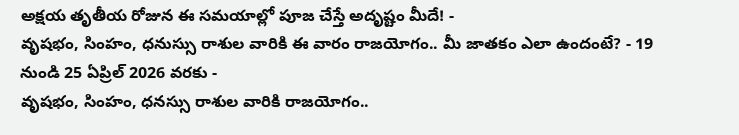అక్షయ తృతీయ రోజున ఈ సమయాల్లో పూజ చేస్తే అదృష్టం మీదే! -
వృషభం, సింహం, ధనుస్సు రాశుల వారికి ఈ వారం రాజయోగం.. మీ జాతకం ఎలా ఉందంటే? - 19 నుండి 25 ఏప్రిల్ 2026 వరకు -
వృషభం, సింహం, ధనస్సు రాశుల వారికి రాజయోగం..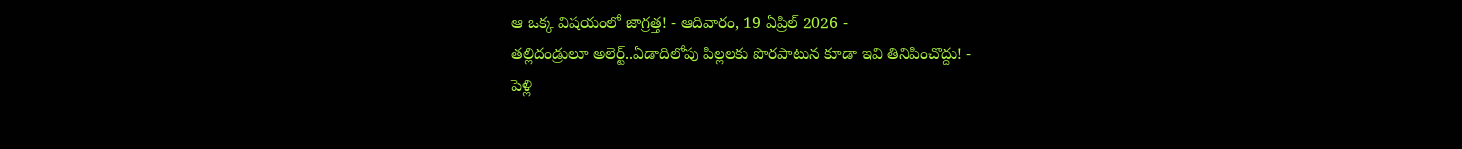ఆ ఒక్క విషయంలో జాగ్రత్త! - ఆదివారం, 19 ఏప్రిల్ 2026 -
తల్లిదండ్రులూ అలెర్ట్..ఏడాదిలోపు పిల్లలకు పొరపాటున కూడా ఇవి తినిపించొద్దు! -
పెళ్లి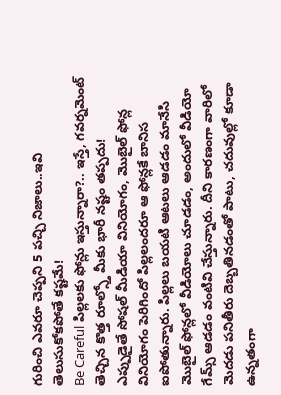గురించి ఎవరూ చెప్పని 5 పచ్చి నిజాలు..ఇవి తెలుసుకోకపోతే కష్టమే!
Be Careful పిల్లలకు ఫోన్లు ఇస్తున్నారా?.. ఇస్తే, గవర్నమెంట్ తెచ్చిన కొత్త రూల్స్తో మీకు భారీ నష్టం తప్పదు!
ఎప్పుడైతే సోషల్ మీడియా వినియోగం, మొబైల్ ఫోన్ల వినియోగం పెరిగిందో పిల్లలందరూ ఆ ఫోన్లకే బానిస ఐపోతున్నారు. పిల్లలు బయటి ఆటలు ఆడడం మానేసి మొబైల్ ఫోన్లలో వీడియోలు చూడడం, అందులో వీడియో గేమ్స్ ఆడడం వంటివి చేస్తున్నారు. దీని కారణంగా వారిలో మెదడు పనితీరు దెబ్బతినడంతో పాటు, చదువుల్లో కూడా ఉన్నతంగా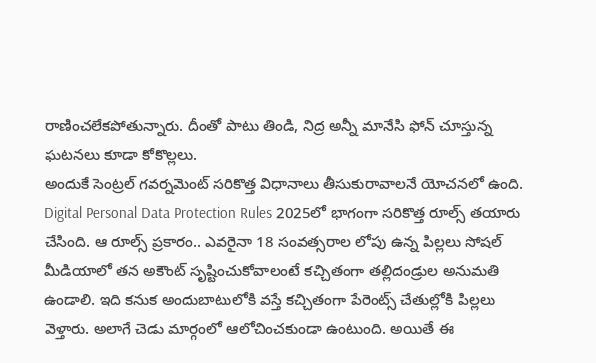రాణించలేకపోతున్నారు. దీంతో పాటు తిండి, నిద్ర అన్నీ మానేసి ఫోన్ చూస్తున్న ఘటనలు కూడా కోకొల్లలు.
అందుకే సెంట్రల్ గవర్నమెంట్ సరికొత్త విధానాలు తీసుకురావాలనే యోచనలో ఉంది. Digital Personal Data Protection Rules 2025లో భాగంగా సరికొత్త రూల్స్ తయారు చేసింది. ఆ రూల్స్ ప్రకారం.. ఎవరైనా 18 సంవత్సరాల లోపు ఉన్న పిల్లలు సోషల్ మీడియాలో తన అకౌంట్ సృష్టించుకోవాలంటే కచ్చితంగా తల్లిదండ్రుల అనుమతి ఉండాలి. ఇది కనుక అందుబాటులోకి వస్తే కచ్చితంగా పేరెంట్స్ చేతుల్లోకి పిల్లలు వెళ్తారు. అలాగే చెడు మార్గంలో ఆలోచించకుండా ఉంటుంది. అయితే ఈ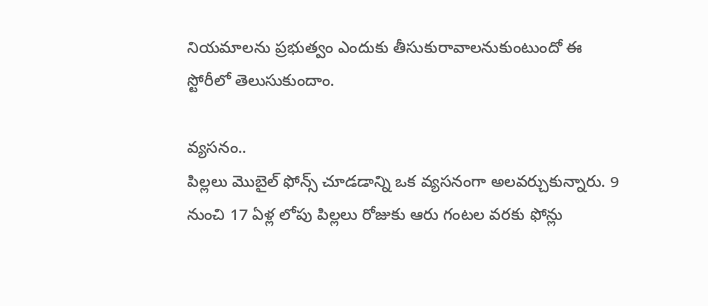నియమాలను ప్రభుత్వం ఎందుకు తీసుకురావాలనుకుంటుందో ఈ స్టోరీలో తెలుసుకుందాం.

వ్యసనం..
పిల్లలు మొబైల్ ఫోన్స్ చూడడాన్ని ఒక వ్యసనంగా అలవర్చుకున్నారు. 9 నుంచి 17 ఏళ్ల లోపు పిల్లలు రోజుకు ఆరు గంటల వరకు ఫోన్లు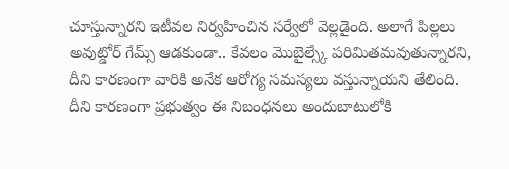చూస్తున్నారని ఇటీవల నిర్వహించిన సర్వేలో వెల్లడైంది. అలాగే పిల్లలు అవుట్డోర్ గేమ్స్ ఆడకుండా.. కేవలం మొబైల్స్కే పరిమితమవుతున్నారని, దీని కారణంగా వారికి అనేక ఆరోగ్య సమస్యలు వస్తున్నాయని తేలింది. దీని కారణంగా ప్రభుత్వం ఈ నిబంధనలు అందుబాటులోకి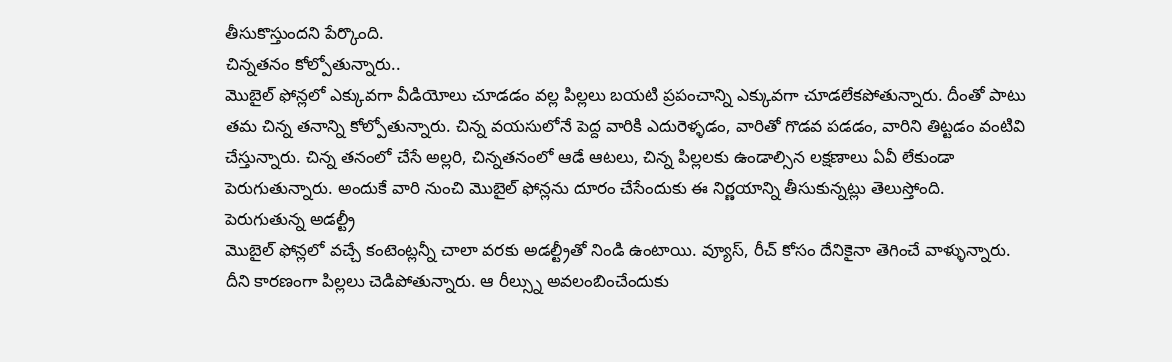తీసుకొస్తుందని పేర్కొంది.
చిన్నతనం కోల్పోతున్నారు..
మొబైల్ ఫోన్లలో ఎక్కువగా వీడియోలు చూడడం వల్ల పిల్లలు బయటి ప్రపంచాన్ని ఎక్కువగా చూడలేకపోతున్నారు. దీంతో పాటు తమ చిన్న తనాన్ని కోల్పోతున్నారు. చిన్న వయసులోనే పెద్ద వారికి ఎదురెళ్ళడం, వారితో గొడవ పడడం, వారిని తిట్టడం వంటివి చేస్తున్నారు. చిన్న తనంలో చేసే అల్లరి, చిన్నతనంలో ఆడే ఆటలు, చిన్న పిల్లలకు ఉండాల్సిన లక్షణాలు ఏవీ లేకుండా పెరుగుతున్నారు. అందుకే వారి నుంచి మొబైల్ ఫోన్లను దూరం చేసేందుకు ఈ నిర్ణయాన్ని తీసుకున్నట్లు తెలుస్తోంది.
పెరుగుతున్న అడల్ట్రీ
మొబైల్ ఫోన్లలో వచ్చే కంటెంట్లన్నీ చాలా వరకు అడల్ట్రీతో నిండి ఉంటాయి. వ్యూస్, రీచ్ కోసం దేనికైనా తెగించే వాళ్ళున్నారు. దీని కారణంగా పిల్లలు చెడిపోతున్నారు. ఆ రీల్స్ను అవలంబించేందుకు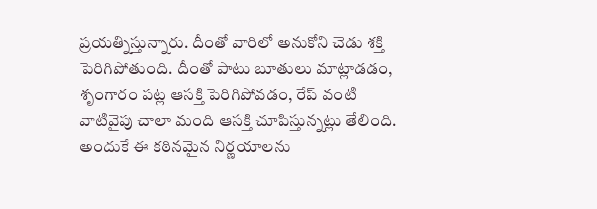ప్రయత్నిస్తున్నారు. దీంతో వారిలో అనుకోని చెడు శక్తి పెరిగిపోతుంది. దీంతో పాటు బూతులు మాట్లాడడం, శృంగారం పట్ల ఆసక్తి పెరిగిపోవడం, రేప్ వంటి వాటివైపు చాలా మంది ఆసక్తి చూపిస్తున్నట్లు తేలింది. అందుకే ఈ కఠినమైన నిర్ణయాలను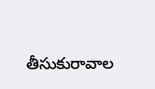తీసుకురావాల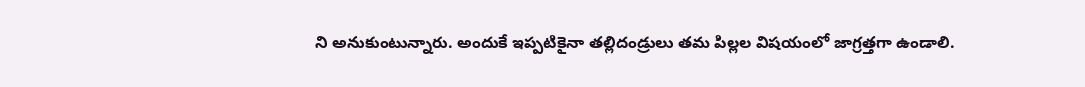ని అనుకుంటున్నారు. అందుకే ఇప్పటికైనా తల్లిదండ్రులు తమ పిల్లల విషయంలో జాగ్రత్తగా ఉండాలి.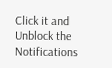Click it and Unblock the Notifications